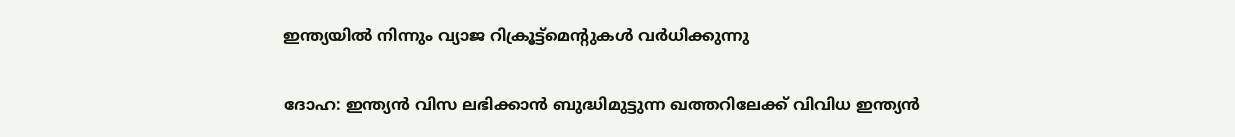ഇന്ത്യയില്‍ നിന്നും വ്യാജ റിക്രൂട്ട്‌മെന്റുകള്‍ വര്‍ധിക്കുന്നു

ദോഹ: ഇന്ത്യന്‍ വിസ ലഭിക്കാന്‍ ബുദ്ധിമുട്ടുന്ന ഖത്തറിലേക്ക് വിവിധ ഇന്ത്യന്‍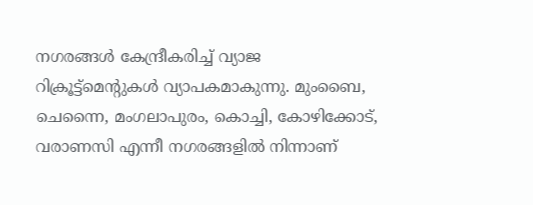നഗരങ്ങള്‍ കേന്ദ്രീകരിച്ച് വ്യാജ റിക്രൂട്ട്‌മെന്റുകള്‍ വ്യാപകമാകുന്നു. മുംബൈ, ചെന്നൈ, മംഗലാപുരം, കൊച്ചി, കോഴിക്കോട്, വരാണസി എന്നീ നഗരങ്ങളില്‍ നിന്നാണ്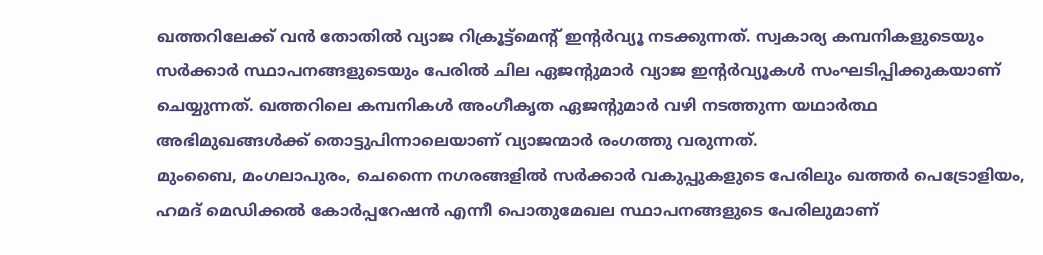ഖത്തറിലേക്ക് വന്‍ തോതില്‍ വ്യാജ റിക്രൂട്ട്‌മെന്റ് ഇന്റര്‍വ്യൂ നടക്കുന്നത്. സ്വകാര്യ കമ്പനികളുടെയും സര്‍ക്കാര്‍ സ്ഥാപനങ്ങളുടെയും പേരില്‍ ചില ഏജന്റുമാര്‍ വ്യാജ ഇന്റര്‍വ്യൂകള്‍ സംഘടിപ്പിക്കുകയാണ് ചെയ്യുന്നത്. ഖത്തറിലെ കമ്പനികള്‍ അംഗീകൃത ഏജന്റുമാര്‍ വഴി നടത്തുന്ന യഥാര്‍ത്ഥ അഭിമുഖങ്ങള്‍ക്ക് തൊട്ടുപിന്നാലെയാണ് വ്യാജന്മാര്‍ രംഗത്തു വരുന്നത്.
മുംബൈ, മംഗലാപുരം, ചെന്നൈ നഗരങ്ങളില്‍ സര്‍ക്കാര്‍ വകുപ്പുകളുടെ പേരിലും ഖത്തര്‍ പെട്രോളിയം, ഹമദ് മെഡിക്കല്‍ കോര്‍പ്പറേഷന്‍ എന്നീ പൊതുമേഖല സ്ഥാപനങ്ങളുടെ പേരിലുമാണ്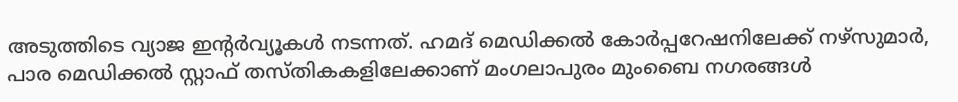അടുത്തിടെ വ്യാജ ഇന്റര്‍വ്യൂകള്‍ നടന്നത്. ഹമദ് മെഡിക്കല്‍ കോര്‍പ്പറേഷനിലേക്ക് നഴ്‌സുമാര്‍, പാര മെഡിക്കല്‍ സ്റ്റാഫ് തസ്തികകളിലേക്കാണ് മംഗലാപുരം മുംബൈ നഗരങ്ങള്‍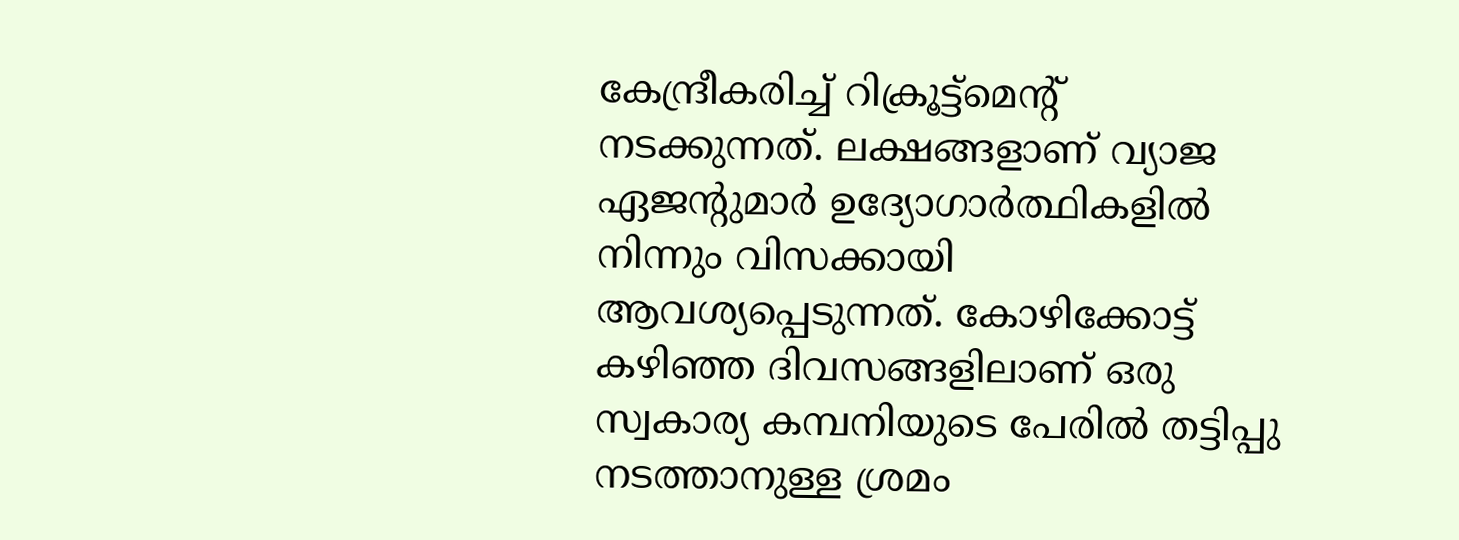കേന്ദ്രീകരിച്ച് റിക്രൂട്ട്‌മെന്റ് നടക്കുന്നത്. ലക്ഷങ്ങളാണ് വ്യാജ ഏജന്റുമാര്‍ ഉദ്യോഗാര്‍ത്ഥികളില്‍ നിന്നും വിസക്കായി ആവശ്യപ്പെടുന്നത്. കോഴിക്കോട്ട് കഴിഞ്ഞ ദിവസങ്ങളിലാണ് ഒരു സ്വകാര്യ കമ്പനിയുടെ പേരില്‍ തട്ടിപ്പു നടത്താനുള്ള ശ്രമം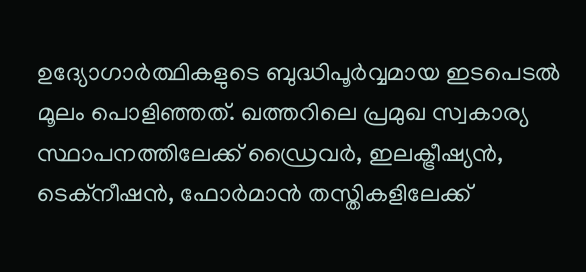ഉദ്യോഗാര്‍ത്ഥികളുടെ ബുദ്ധിപൂര്‍വ്വമായ ഇടപെടല്‍ മൂലം പൊളിഞ്ഞത്. ഖത്തറിലെ പ്രമുഖ സ്വകാര്യ സ്ഥാപനത്തിലേക്ക് ഡ്രൈവര്‍, ഇലക്ട്രീഷ്യന്‍, ടെക്‌നീഷന്‍, ഫോര്‍മാന്‍ തസ്തികളിലേക്ക്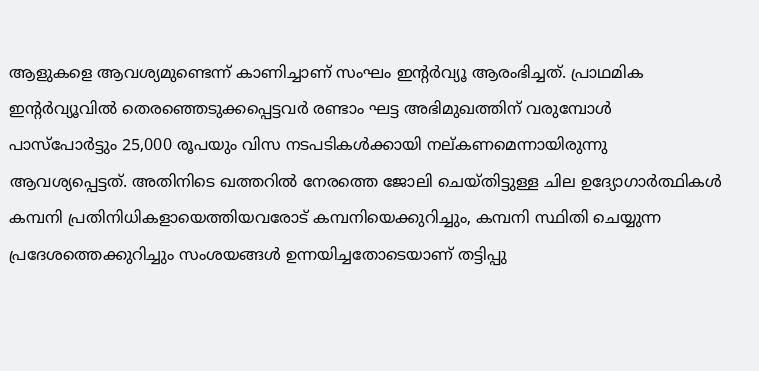ആളുകളെ ആവശ്യമുണ്ടെന്ന് കാണിച്ചാണ് സംഘം ഇന്റര്‍വ്യൂ ആരംഭിച്ചത്. പ്രാഥമിക ഇന്റര്‍വ്യൂവില്‍ തെരഞ്ഞെടുക്കപ്പെട്ടവര്‍ രണ്ടാം ഘട്ട അഭിമുഖത്തിന് വരുമ്പോള്‍ പാസ്‌പോര്‍ട്ടും 25,000 രൂപയും വിസ നടപടികള്‍ക്കായി നല്കണമെന്നായിരുന്നു ആവശ്യപ്പെട്ടത്. അതിനിടെ ഖത്തറില്‍ നേരത്തെ ജോലി ചെയ്തിട്ടുള്ള ചില ഉദ്യോഗാര്‍ത്ഥികള്‍ കമ്പനി പ്രതിനിധികളായെത്തിയവരോട് കമ്പനിയെക്കുറിച്ചും, കമ്പനി സ്ഥിതി ചെയ്യുന്ന പ്രദേശത്തെക്കുറിച്ചും സംശയങ്ങള്‍ ഉന്നയിച്ചതോടെയാണ് തട്ടിപ്പു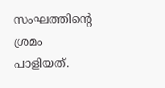സംഘത്തിന്റെ ശ്രമം പാളിയത്.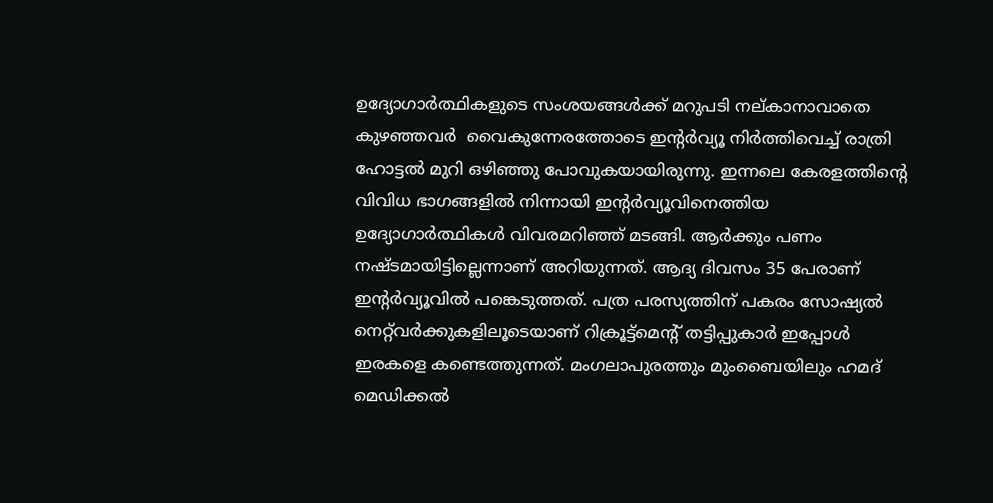ഉദ്യോഗാര്‍ത്ഥികളുടെ സംശയങ്ങള്‍ക്ക് മറുപടി നല്കാനാവാതെ കുഴഞ്ഞവര്‍  വൈകുന്നേരത്തോടെ ഇന്റര്‍വ്യൂ നിര്‍ത്തിവെച്ച് രാത്രി ഹോട്ടല്‍ മുറി ഒഴിഞ്ഞു പോവുകയായിരുന്നു. ഇന്നലെ കേരളത്തിന്റെ വിവിധ ഭാഗങ്ങളില്‍ നിന്നായി ഇന്റര്‍വ്യൂവിനെത്തിയ ഉദ്യോഗാര്‍ത്ഥികള്‍ വിവരമറിഞ്ഞ് മടങ്ങി. ആര്‍ക്കും പണം നഷ്ടമായിട്ടില്ലെന്നാണ് അറിയുന്നത്. ആദ്യ ദിവസം 35 പേരാണ് ഇന്റര്‍വ്യൂവില്‍ പങ്കെടുത്തത്. പത്ര പരസ്യത്തിന് പകരം സോഷ്യല്‍ നെറ്റ്‌വര്‍ക്കുകളിലൂടെയാണ് റിക്രൂട്ട്‌മെന്റ് തട്ടിപ്പുകാര്‍ ഇപ്പോള്‍ ഇരകളെ കണ്ടെത്തുന്നത്. മംഗലാപുരത്തും മുംബൈയിലും ഹമദ് മെഡിക്കല്‍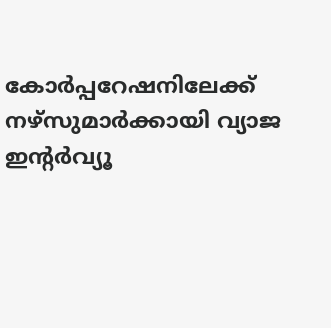കോര്‍പ്പറേഷനിലേക്ക് നഴ്‌സുമാര്‍ക്കായി വ്യാജ ഇന്റര്‍വ്യൂ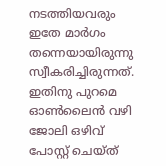നടത്തിയവരും ഇതേ മാര്‍ഗം തന്നെയായിരുന്നു സ്വീകരിച്ചിരുന്നത്. ഇതിനു പുറമെ  ഓണ്‍ലൈന്‍ വഴി ജോലി ഒഴിവ് പോസ്റ്റ് ചെയ്ത്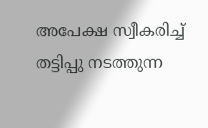അപേക്ഷ സ്വീകരിച്ച് തട്ടിപ്പു നടത്തുന്ന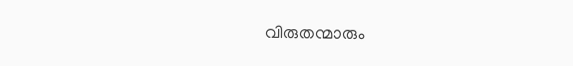വിരുതന്മാരും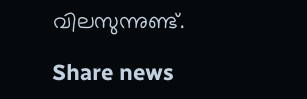വിലസുന്നുണ്ട്.

Share news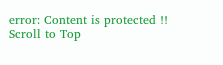error: Content is protected !!
Scroll to Top